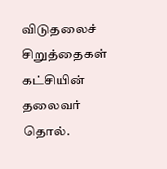விடுதலைச் சிறுத்தைகள் கட்சியின் தலைவர் தொல்.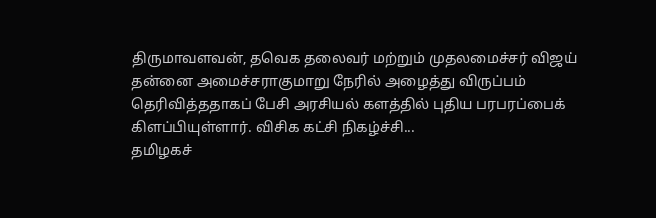திருமாவளவன், தவெக தலைவர் மற்றும் முதலமைச்சர் விஜய் தன்னை அமைச்சராகுமாறு நேரில் அழைத்து விருப்பம் தெரிவித்ததாகப் பேசி அரசியல் களத்தில் புதிய பரபரப்பைக் கிளப்பியுள்ளார். விசிக கட்சி நிகழ்ச்சி...
தமிழகச்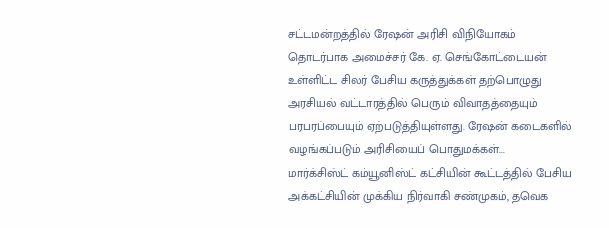சட்டமன்றத்தில் ரேஷன் அரிசி விநியோகம் தொடர்பாக அமைச்சர் கே. ஏ. செங்கோட்டையன் உள்ளிட்ட சிலர் பேசிய கருத்துக்கள் தற்பொழுது அரசியல் வட்டாரத்தில் பெரும் விவாதத்தையும் பரபரப்பையும் ஏற்படுத்தியுள்ளது. ரேஷன் கடைகளில் வழங்கப்படும் அரிசியைப் பொதுமக்கள்...
மார்க்சிஸ்ட் கம்யூனிஸ்ட் கட்சியின் கூட்டத்தில் பேசிய அக்கட்சியின் முக்கிய நிர்வாகி சண்முகம், தவெக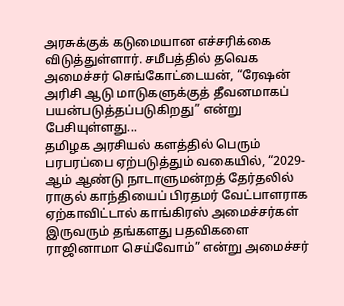அரசுக்குக் கடுமையான எச்சரிக்கை விடுத்துள்ளார். சமீபத்தில் தவெக அமைச்சர் செங்கோட்டையன், “ரேஷன் அரிசி ஆடு மாடுகளுக்குத் தீவனமாகப் பயன்படுத்தப்படுகிறது” என்று பேசியுள்ளது...
தமிழக அரசியல் களத்தில் பெரும் பரபரப்பை ஏற்படுத்தும் வகையில், “2029-ஆம் ஆண்டு நாடாளுமன்றத் தேர்தலில் ராகுல் காந்தியைப் பிரதமர் வேட்பாளராக ஏற்காவிட்டால் காங்கிரஸ் அமைச்சர்கள் இருவரும் தங்களது பதவிகளை ராஜினாமா செய்வோம்” என்று அமைச்சர்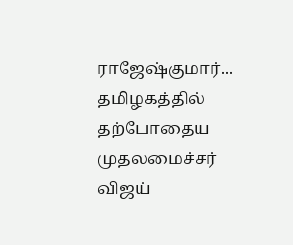ராஜேஷ்குமார்...
தமிழகத்தில் தற்போதைய முதலமைச்சர் விஜய்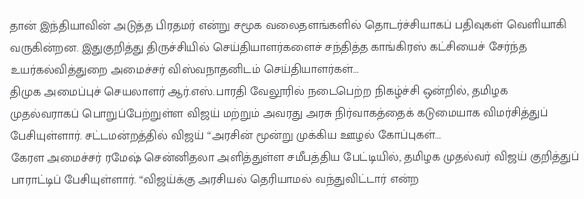தான் இந்தியாவின் அடுத்த பிரதமர் என்று சமூக வலைதளங்களில் தொடர்ச்சியாகப் பதிவுகள் வெளியாகி வருகின்றன. இதுகுறித்து திருச்சியில் செய்தியாளர்களைச் சந்தித்த காங்கிரஸ் கட்சியைச் சேர்ந்த உயர்கல்வித்துறை அமைச்சர் விஸ்வநாதனிடம் செய்தியாளர்கள்...
திமுக அமைப்புச் செயலாளர் ஆர்.எஸ்.பாரதி வேலூரில் நடைபெற்ற நிகழ்ச்சி ஒன்றில், தமிழக முதல்வராகப் பொறுப்பேற்றுள்ள விஜய் மற்றும் அவரது அரசு நிர்வாகத்தைக் கடுமையாக விமர்சித்துப் பேசியுள்ளார். சட்டமன்றத்தில் விஜய் “அரசின் மூன்று முக்கிய ஊழல் கோப்புகள்...
கேரள அமைச்சர் ரமேஷ் சென்னிதலா அளித்துள்ள சமீபத்திய பேட்டியில், தமிழக முதல்வர் விஜய் குறித்துப் பாராட்டிப் பேசியுள்ளார். “விஜய்க்கு அரசியல் தெரியாமல் வந்துவிட்டார் என்ற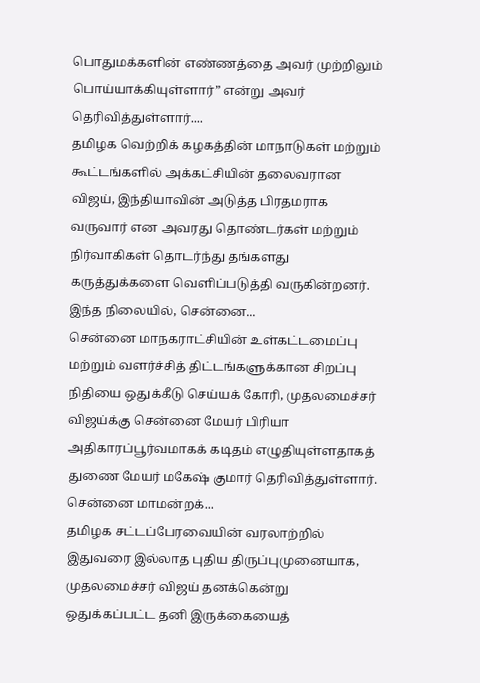பொதுமக்களின் எண்ணத்தை அவர் முற்றிலும் பொய்யாக்கியுள்ளார்” என்று அவர் தெரிவித்துள்ளார்....
தமிழக வெற்றிக் கழகத்தின் மாநாடுகள் மற்றும் கூட்டங்களில் அக்கட்சியின் தலைவரான விஜய், இந்தியாவின் அடுத்த பிரதமராக வருவார் என அவரது தொண்டர்கள் மற்றும் நிர்வாகிகள் தொடர்ந்து தங்களது கருத்துக்களை வெளிப்படுத்தி வருகின்றனர். இந்த நிலையில், சென்னை...
சென்னை மாநகராட்சியின் உள்கட்டமைப்பு மற்றும் வளர்ச்சித் திட்டங்களுக்கான சிறப்பு நிதியை ஒதுக்கீடு செய்யக் கோரி, முதலமைச்சர் விஜய்க்கு சென்னை மேயர் பிரியா அதிகாரப்பூர்வமாகக் கடிதம் எழுதியுள்ளதாகத் துணை மேயர் மகேஷ் குமார் தெரிவித்துள்ளார். சென்னை மாமன்றக்...
தமிழக சட்டப்பேரவையின் வரலாற்றில் இதுவரை இல்லாத புதிய திருப்புமுனையாக, முதலமைச்சர் விஜய் தனக்கென்று ஒதுக்கப்பட்ட தனி இருக்கையைத்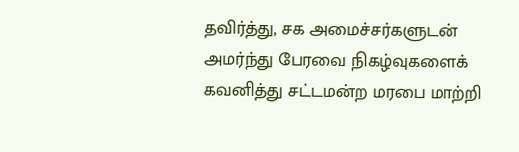தவிர்த்து, சக அமைச்சர்களுடன் அமர்ந்து பேரவை நிகழ்வுகளைக் கவனித்து சட்டமன்ற மரபை மாற்றி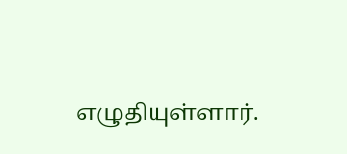எழுதியுள்ளார்.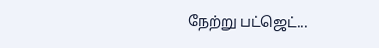நேற்று பட்ஜெட்...